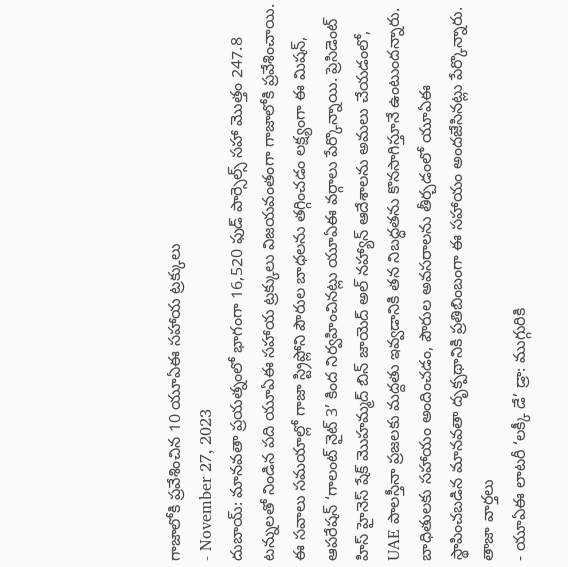గాజాలోకి ప్రవేశించిన 10 యూఏఈ సహాయ ట్రక్కులు
- November 27, 2023
దుబాయ్: మానవతా ప్రయత్నంలో భాగంగా 16,520 ఫుడ్ పార్సెల్స్ సహా మొత్తం 247.8 టన్నులతో నిండిన పది యూఏఈ సహాయ ట్రక్కులు విజయవంతంగా గాజాలోకి ప్రవేశించాయి. ఈ సవాలు సమయాల్లో గాజా స్ట్రిప్లోని పౌరుల బాధలను తగ్గించడం లక్ష్యంగా ఈ మిషన్, ఆపరేషన్ ‘గాలంట్ నైట్ 3’ కింద నిర్వహించినట్లు యూఏఈ వర్గాలు పేర్కొన్నాయి. ప్రెసిడెంట్ హిస్ హైనెస్ షేక్ మొహమ్మద్ బిన్ జాయెద్ అల్ నహ్యాన్ ఆదేశాలను అమలు చేయడంలో, UAE పాలస్తీనా ప్రజలకు మద్దతు ఇవ్వడానికి తన నిబద్ధతను కొనసాగిస్తూనే ఉంటుందన్నారు. బాధితులకు సహాయం అందించడం, పౌరుల అవసరాలను తీర్చడంలో యూఏఈ స్థాపించబడిన మానవతా దృక్పథానికి ప్రతిబింబంగా ఈ సహాయం అందజేసినట్లు పేర్కొన్నారు.
తాజా వార్తలు
- యూఏఈ లాటరీ ‘లక్కీ డే’ డ్రా: ముగ్గురికి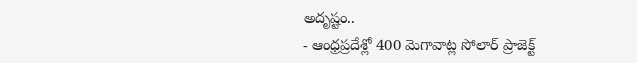అదృష్టం..
- ఆంధ్రప్రదేశ్లో 400 మెగావాట్ల సోలార్ ప్రాజెక్ట్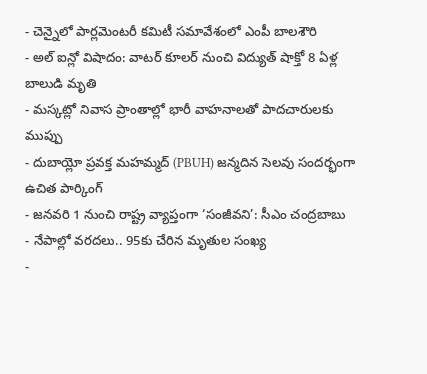- చెన్నైలో పార్లమెంటరీ కమిటీ సమావేశంలో ఎంపీ బాలశౌరి
- అల్ ఐన్లో విషాదం: వాటర్ కూలర్ నుంచి విద్యుత్ షాక్తో 8 ఏళ్ల బాలుడి మృతి
- మస్కట్లో నివాస ప్రాంతాల్లో భారీ వాహనాలతో పాదచారులకు ముప్పు
- దుబాయ్లో ప్రవక్త మహమ్మద్ (PBUH) జన్మదిన సెలవు సందర్భంగా ఉచిత పార్కింగ్
- జనవరి 1 నుంచి రాష్ట్ర వ్యాప్తంగా ‘సంజీవని’: సీఎం చంద్రబాబు
- నేపాల్లో వరదలు.. 95కు చేరిన మృతుల సంఖ్య
-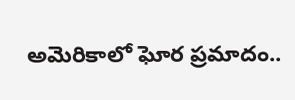అమెరికాలో ఘోర ప్రమాదం..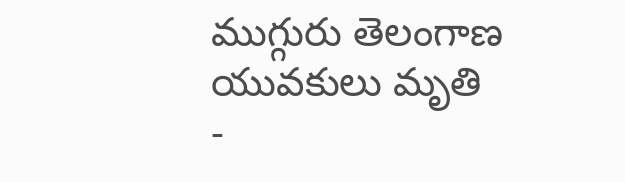ముగ్గురు తెలంగాణ యువకులు మృతి
-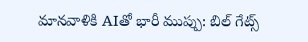మానవాళికి AIతో భారీ ముప్పు: బిల్ గేట్స్